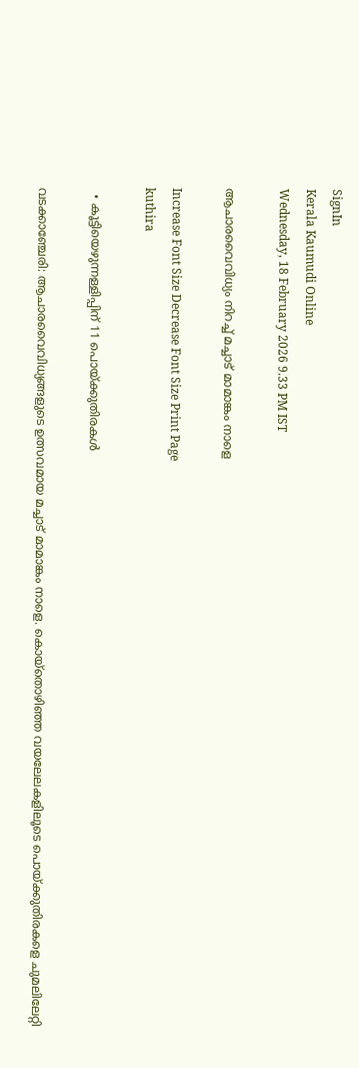SignIn
Kerala Kaumudi Online
Wednesday, 18 February 2026 9.33 PM IST

ആചാരവൈവിധ്യം നിറച്ച് മച്ചാട് മാമാങ്കം നാളെ

Increase Font Size Decrease Font Size Print Page
kuthira

  • കൂട്ടിയെഴുന്നള്ളിപ്പിന് 11 പൊയ്ക്കുതിരകൾ

വടക്കാഞ്ചേരി: ആചാരവൈവിധ്യങ്ങളുടെ ഉത്സവമായ മച്ചാട് മാമാങ്കം നാളെ. കൊയ്തൊഴിഞ്ഞ വയലേലകളിലൂടെ പൊയ്ക്കുതിരകളെ ചുമലിലേറ്റി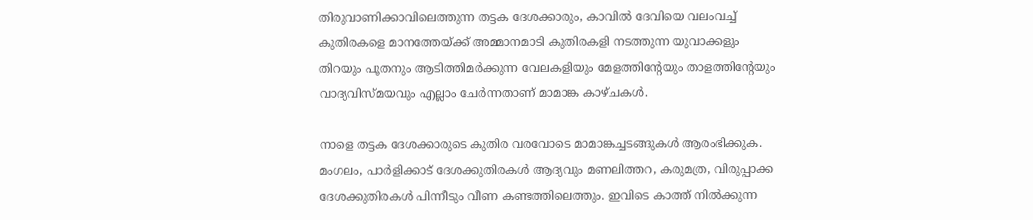തിരുവാണിക്കാവിലെത്തുന്ന തട്ടക ദേശക്കാരും, കാവിൽ ദേവിയെ വലംവച്ച് കുതിരകളെ മാനത്തേയ്ക്ക് അമ്മാനമാടി കുതിരകളി നടത്തുന്ന യുവാക്കളും തിറയും പൂതനും ആടിത്തിമർക്കുന്ന വേലകളിയും മേളത്തിന്റേയും താളത്തിന്റേയും വാദ്യവിസ്മയവും എല്ലാം ചേർന്നതാണ് മാമാങ്ക കാഴ്ചകൾ.

നാളെ തട്ടക ദേശക്കാരുടെ കുതിര വരവോടെ മാമാങ്കച്ചടങ്ങുകൾ ആരംഭിക്കുക. മംഗലം, പാർളിക്കാട് ദേശക്കുതിരകൾ ആദ്യവും മണലിത്തറ, കരുമത്ര, വിരുപ്പാക്ക ദേശക്കുതിരകൾ പിന്നീടും വീണ കണ്ടത്തിലെത്തും. ഇവിടെ കാത്ത് നിൽക്കുന്ന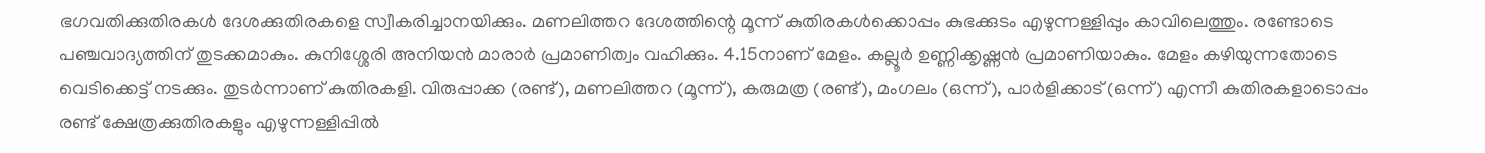ഭഗവതിക്കുതിരകൾ ദേശക്കുതിരകളെ സ്വീകരിച്ചാനയിക്കും. മണലിത്തറ ദേശത്തിന്റെ മൂന്ന് കുതിരകൾക്കൊപ്പം കുഭക്കുടം എഴുന്നള്ളിപ്പും കാവിലെത്തും. രണ്ടോടെ പഞ്ചവാദ്യത്തിന് തുടക്കമാകും. കുനിശ്ശേരി അനിയൻ മാരാർ പ്രമാണിത്വം വഹിക്കും. 4.15നാണ് മേളം. കല്ലൂർ ഉണ്ണിക്കൃഷ്ണൻ പ്രമാണിയാകും. മേളം കഴിയുന്നതോടെ വെടിക്കെട്ട് നടക്കും. തുടർന്നാണ് കുതിരകളി. വിരുപ്പാക്ക (രണ്ട്), മണലിത്തറ (മൂന്ന്), കരുമത്ര (രണ്ട്), മംഗലം (ഒന്ന്), പാർളിക്കാട് (ഒന്ന്) എന്നീ കുതിരകളാടൊപ്പം രണ്ട് ക്ഷേത്രക്കുതിരകളും എഴുന്നള്ളിപ്പിൽ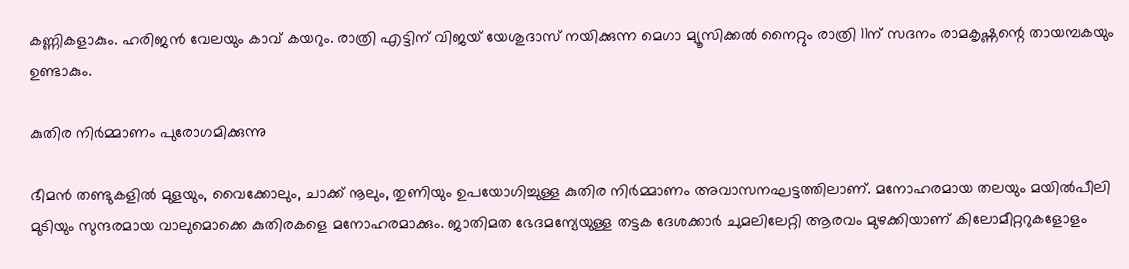കണ്ണികളാകും. ഹരിജൻ വേലയും കാവ് കയറും. രാത്രി എട്ടിന് വിജയ് യേശുദാസ് നയിക്കുന്ന മെഗാ മ്യൂസിക്കൽ നൈറ്റും രാത്രി 11ന് സദനം രാമകൃഷ്ണന്റെ തായമ്പകയും ഉണ്ടാകും.

കുതിര നിർമ്മാണം പുരോഗമിക്കുന്നു

ഭീമൻ തണ്ടുകളിൽ മുളയും, വൈക്കോലും, ചാക്ക് നൂലും, തുണിയും ഉപയോഗിച്ചുള്ള കുതിര നിർമ്മാണം അവാസനഘട്ടത്തിലാണ്. മനോഹരമായ തലയും മയിൽപീലി മുടിയും സുന്ദരമായ വാലുമൊക്കെ കുതിരകളെ മനോഹരമാക്കും. ജാതിമത ഭേദമന്യേയുള്ള തട്ടക ദേശക്കാർ ചുമലിലേറ്റി ആരവം മുഴക്കിയാണ് കിലോമീറ്ററുകളോളം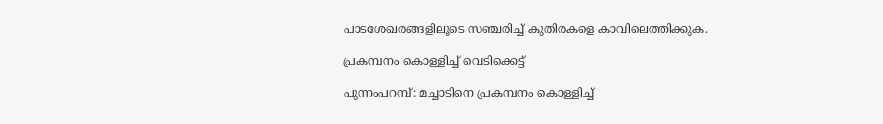പാടശേഖരങ്ങളിലൂടെ സഞ്ചരിച്ച് കുതിരകളെ കാവിലെത്തിക്കുക.

പ്രകമ്പനം കൊള്ളിച്ച് വെടിക്കെട്ട്

പുന്നംപറമ്പ്: മച്ചാടിനെ പ്രകമ്പനം കൊള്ളിച്ച്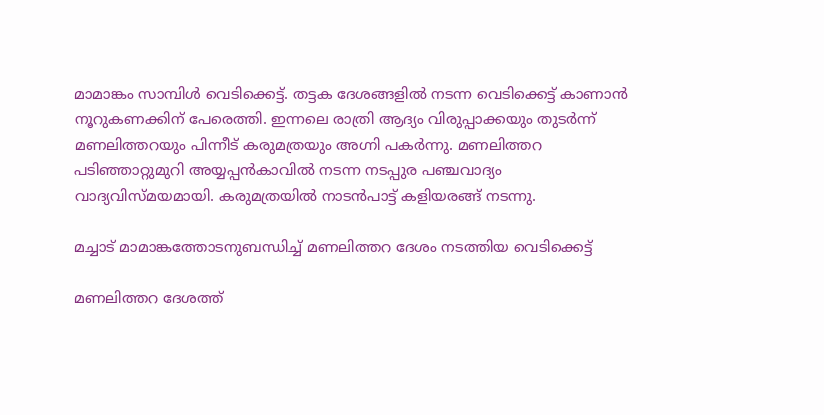മാമാങ്കം സാമ്പിൾ വെടിക്കെട്ട്. തട്ടക ദേശങ്ങളിൽ നടന്ന വെടിക്കെട്ട് കാണാൻ നൂറുകണക്കിന് പേരെത്തി. ഇന്നലെ രാത്രി ആദ്യം വിരുപ്പാക്കയും തുടർന്ന് മണലിത്തറയും പിന്നീട് കരുമത്രയും അഗ്നി പകർന്നു. മണലിത്തറ പടിഞ്ഞാറ്റുമുറി അയ്യപ്പൻകാവിൽ നടന്ന നടപ്പുര പഞ്ചവാദ്യം വാദ്യവിസ്മയമായി. കരുമത്രയിൽ നാടൻപാട്ട് കളിയരങ്ങ് നടന്നു.

മച്ചാട് മാമാങ്കത്തോടനുബന്ധിച്ച് മണലിത്തറ ദേശം നടത്തിയ വെടിക്കെട്ട്

മണലിത്തറ ദേശത്ത്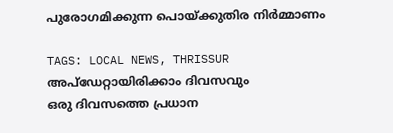പുരോഗമിക്കുന്ന പൊയ്ക്കുതിര നിർമ്മാണം

TAGS: LOCAL NEWS, THRISSUR
അപ്ഡേറ്റായിരിക്കാം ദിവസവും
ഒരു ദിവസത്തെ പ്രധാന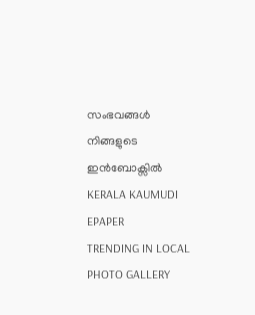സംഭവങ്ങൾ നിങ്ങളുടെ ഇൻബോക്സിൽ
KERALA KAUMUDI EPAPER
TRENDING IN LOCAL
PHOTO GALLERY